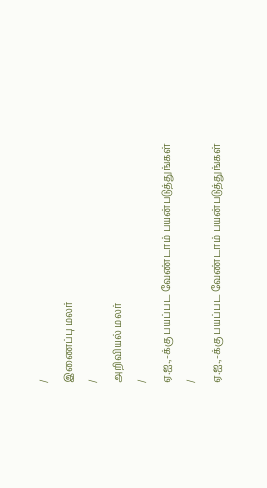/
இணைப்பு மலர்
/
அறிவியல் மலர்
/
ஏ.ஐ.,-க்கு பயப்பட வேண்டாம் பயன்படுத்துங்கள்
/
ஏ.ஐ.,-க்கு பயப்பட வேண்டாம் பயன்படுத்துங்கள்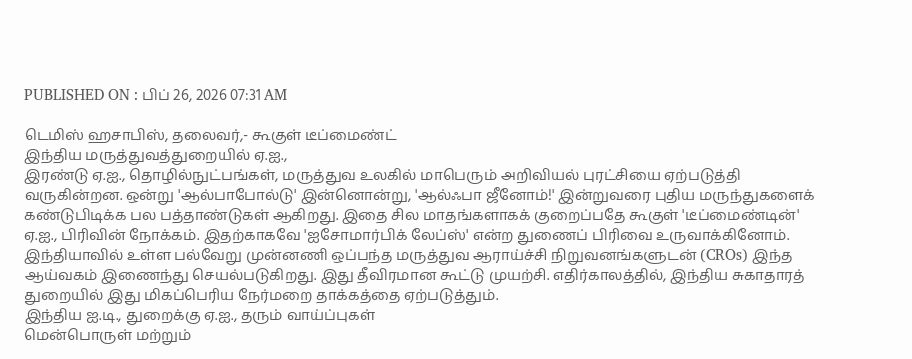PUBLISHED ON : பிப் 26, 2026 07:31 AM

டெமிஸ் ஹசாபிஸ், தலைவர்,- கூகுள் டீப்மைண்ட்
இந்திய மருத்துவத்துறையில் ஏ.ஐ.,
இரண்டு ஏ.ஐ., தொழில்நுட்பங்கள், மருத்துவ உலகில் மாபெரும் அறிவியல் புரட்சியை ஏற்படுத்தி வருகின்றன. ஒன்று 'ஆல்பாபோல்டு' இன்னொன்று, 'ஆல்ஃபா ஜீனோம்!' இன்றுவரை புதிய மருந்துகளைக் கண்டுபிடிக்க பல பத்தாண்டுகள் ஆகிறது. இதை சில மாதங்களாகக் குறைப்பதே கூகுள் 'டீப்மைண்டின்' ஏ.ஐ., பிரிவின் நோக்கம். இதற்காகவே 'ஐசோமார்பிக் லேப்ஸ்' என்ற துணைப் பிரிவை உருவாக்கினோம்.
இந்தியாவில் உள்ள பல்வேறு முன்னணி ஒப்பந்த மருத்துவ ஆராய்ச்சி நிறுவனங்களுடன் (CROs) இந்த ஆய்வகம் இணைந்து செயல்படுகிறது. இது தீவிரமான கூட்டு முயற்சி. எதிர்காலத்தில், இந்திய சுகாதாரத் துறையில் இது மிகப்பெரிய நேர்மறை தாக்கத்தை ஏற்படுத்தும்.
இந்திய ஐ.டி., துறைக்கு ஏ.ஐ., தரும் வாய்ப்புகள்
மென்பொருள் மற்றும்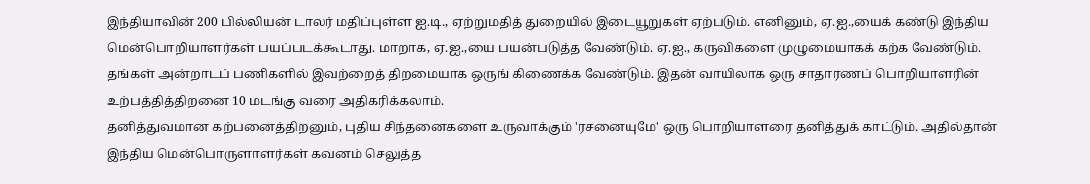இந்தியாவின் 200 பில்லியன் டாலர் மதிப்புள்ள ஐ.டி., ஏற்றுமதித் துறையில் இடையூறுகள் ஏற்படும். எனினும், ஏ.ஐ.,யைக் கண்டு இந்திய மென்பொறியாளர்கள் பயப்படக்கூடாது. மாறாக, ஏ.ஐ.,யை பயன்படுத்த வேண்டும். ஏ.ஐ., கருவிகளை முழுமையாகக் கற்க வேண்டும். தங்கள் அன்றாடப் பணிகளில் இவற்றைத் திறமையாக ஒருங் கிணைக்க வேண்டும். இதன் வாயிலாக ஒரு சாதாரணப் பொறியாளரின் உற்பத்தித்திறனை 10 மடங்கு வரை அதிகரிக்கலாம்.
தனித்துவமான கற்பனைத்திறனும், புதிய சிந்தனைகளை உருவாக்கும் 'ரசனையுமே' ஒரு பொறியாளரை தனித்துக் காட்டும். அதில்தான் இந்திய மென்பொருளாளர்கள் கவனம் செலுத்த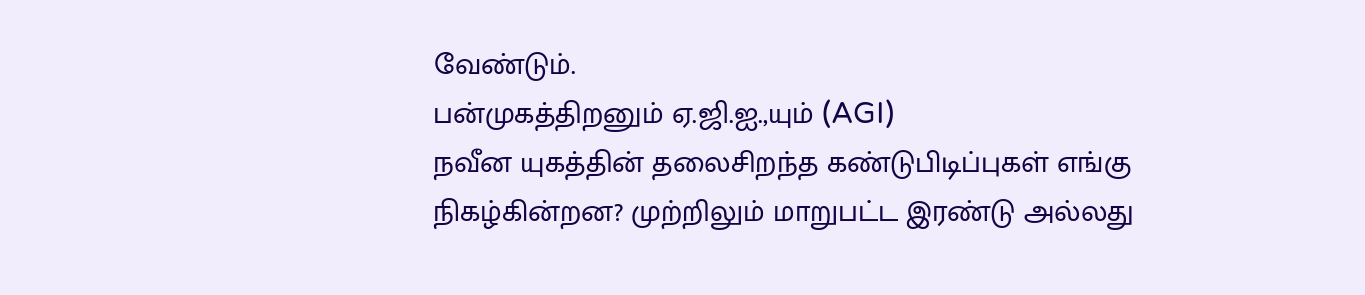வேண்டும்.
பன்முகத்திறனும் ஏ.ஜி.ஐ.,யும் (AGI)
நவீன யுகத்தின் தலைசிறந்த கண்டுபிடிப்புகள் எங்கு நிகழ்கின்றன? முற்றிலும் மாறுபட்ட இரண்டு அல்லது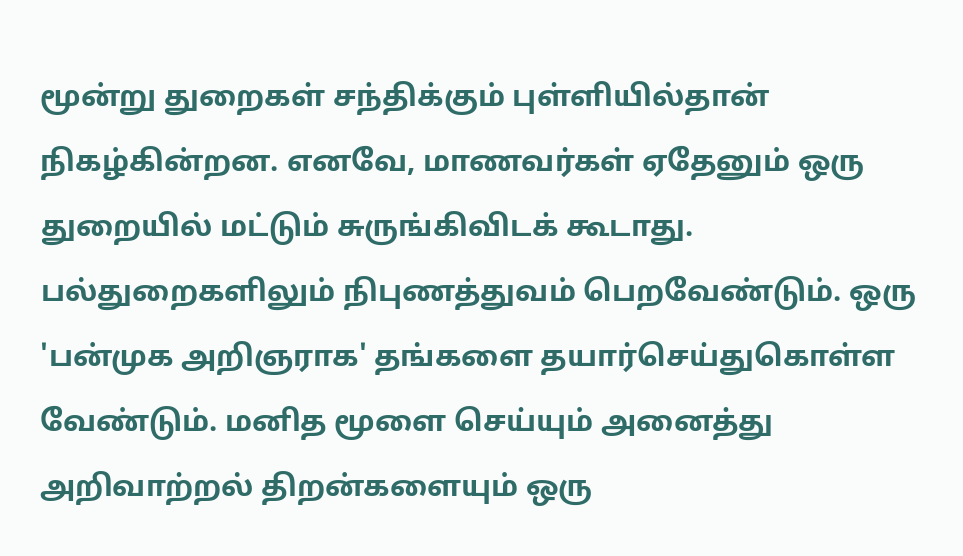மூன்று துறைகள் சந்திக்கும் புள்ளியில்தான் நிகழ்கின்றன. எனவே, மாணவர்கள் ஏதேனும் ஒரு துறையில் மட்டும் சுருங்கிவிடக் கூடாது. பல்துறைகளிலும் நிபுணத்துவம் பெறவேண்டும். ஒரு 'பன்முக அறிஞராக' தங்களை தயார்செய்துகொள்ள வேண்டும். மனித மூளை செய்யும் அனைத்து அறிவாற்றல் திறன்களையும் ஒரு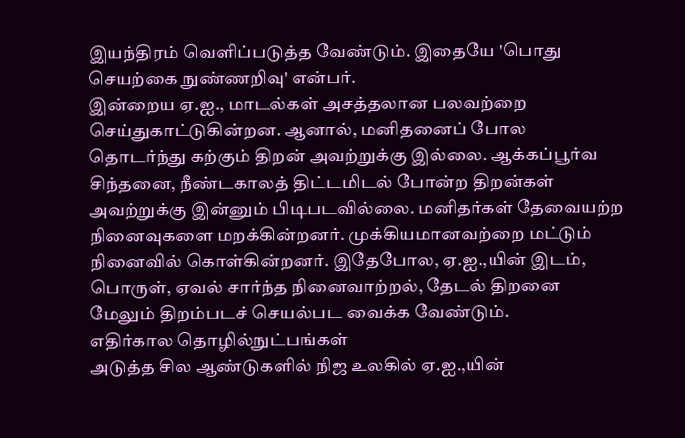இயந்திரம் வெளிப்படுத்த வேண்டும். இதையே 'பொது செயற்கை நுண்ணறிவு' என்பர்.
இன்றைய ஏ.ஐ., மாடல்கள் அசத்தலான பலவற்றை செய்துகாட்டுகின்றன. ஆனால், மனிதனைப் போல தொடர்ந்து கற்கும் திறன் அவற்றுக்கு இல்லை. ஆக்கப்பூர்வ சிந்தனை, நீண்டகாலத் திட்டமிடல் போன்ற திறன்கள் அவற்றுக்கு இன்னும் பிடிபடவில்லை. மனிதர்கள் தேவையற்ற நினைவுகளை மறக்கின்றனர். முக்கியமானவற்றை மட்டும் நினைவில் கொள்கின்றனர். இதேபோல, ஏ.ஐ.,யின் இடம், பொருள், ஏவல் சார்ந்த நினைவாற்றல், தேடல் திறனை மேலும் திறம்படச் செயல்பட வைக்க வேண்டும்.
எதிர்கால தொழில்நுட்பங்கள்
அடுத்த சில ஆண்டுகளில் நிஜ உலகில் ஏ.ஐ.,யின்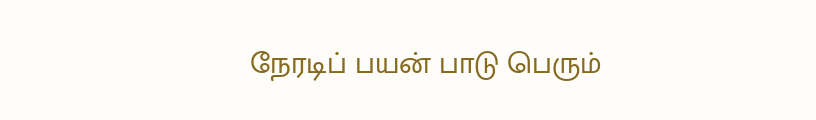நேரடிப் பயன் பாடு பெரும்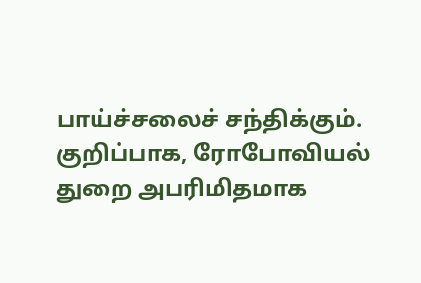பாய்ச்சலைச் சந்திக்கும். குறிப்பாக, ரோபோவியல் துறை அபரிமிதமாக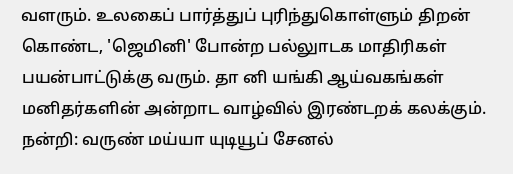வளரும். உலகைப் பார்த்துப் புரிந்துகொள்ளும் திறன் கொண்ட, 'ஜெமினி' போன்ற பல்லுாடக மாதிரிகள் பயன்பாட்டுக்கு வரும். தா னி யங்கி ஆய்வகங்கள் மனிதர்களின் அன்றாட வாழ்வில் இரண்டறக் கலக்கும்.
நன்றி: வருண் மய்யா யுடியூப் சேனல்